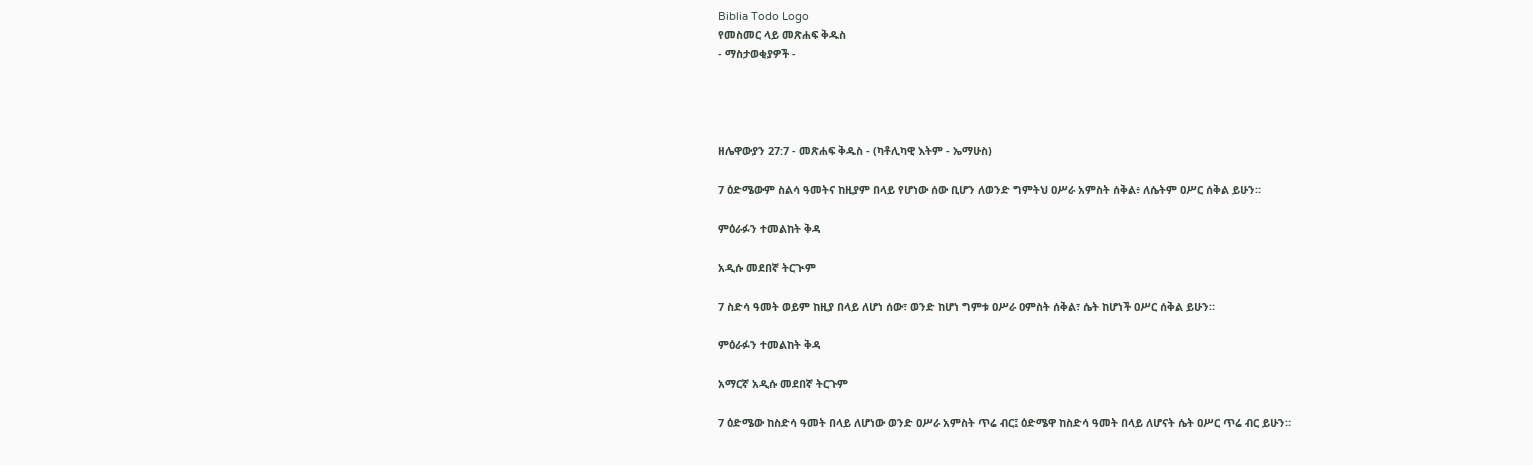Biblia Todo Logo
የመስመር ላይ መጽሐፍ ቅዱስ
- ማስታወቂያዎች -




ዘሌዋውያን 27:7 - መጽሐፍ ቅዱስ - (ካቶሊካዊ እትም - ኤማሁስ)

7 ዕድሜውም ስልሳ ዓመትና ከዚያም በላይ የሆነው ሰው ቢሆን ለወንድ ግምትህ ዐሥራ አምስት ሰቅል፥ ለሴትም ዐሥር ሰቅል ይሁን።

ምዕራፉን ተመልከት ቅዳ

አዲሱ መደበኛ ትርጒም

7 ስድሳ ዓመት ወይም ከዚያ በላይ ለሆነ ሰው፣ ወንድ ከሆነ ግምቱ ዐሥራ ዐምስት ሰቅል፣ ሴት ከሆነች ዐሥር ሰቅል ይሁን።

ምዕራፉን ተመልከት ቅዳ

አማርኛ አዲሱ መደበኛ ትርጉም

7 ዕድሜው ከስድሳ ዓመት በላይ ለሆነው ወንድ ዐሥራ አምስት ጥሬ ብር፤ ዕድሜዋ ከስድሳ ዓመት በላይ ለሆናት ሴት ዐሥር ጥሬ ብር ይሁን።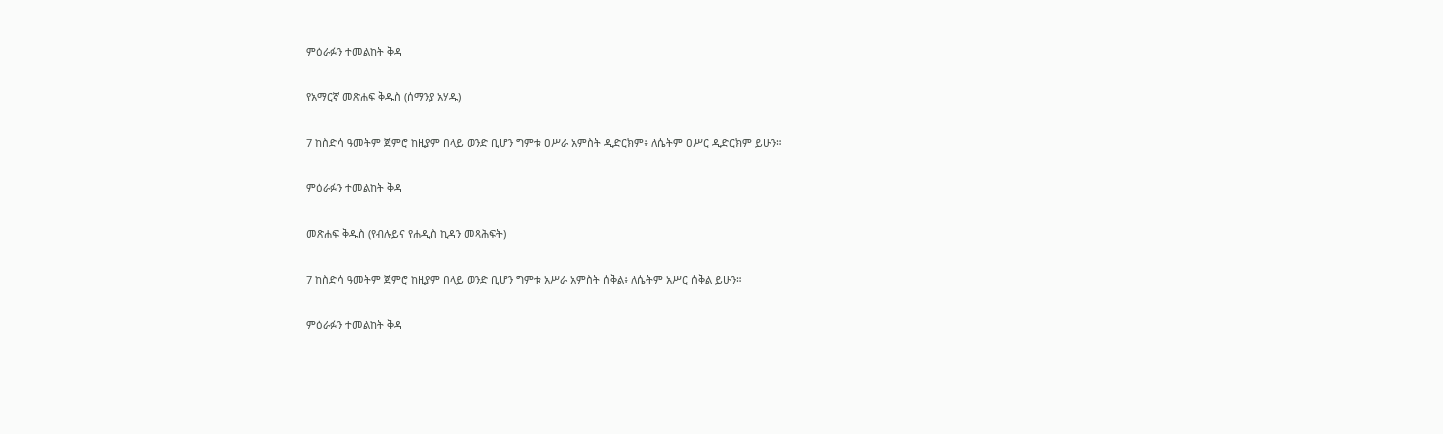ምዕራፉን ተመልከት ቅዳ

የአማርኛ መጽሐፍ ቅዱስ (ሰማንያ አሃዱ)

7 ከስድሳ ዓመትም ጀምሮ ከዚያም በላይ ወንድ ቢሆን ግምቱ ዐሥራ አምስት ዲድርክም፥ ለሴትም ዐሥር ዲድርክም ይሁን።

ምዕራፉን ተመልከት ቅዳ

መጽሐፍ ቅዱስ (የብሉይና የሐዲስ ኪዳን መጻሕፍት)

7 ከስድሳ ዓመትም ጀምሮ ከዚያም በላይ ወንድ ቢሆን ግምቱ አሥራ አምስት ሰቅል፥ ለሴትም አሥር ሰቅል ይሁን።

ምዕራፉን ተመልከት ቅዳ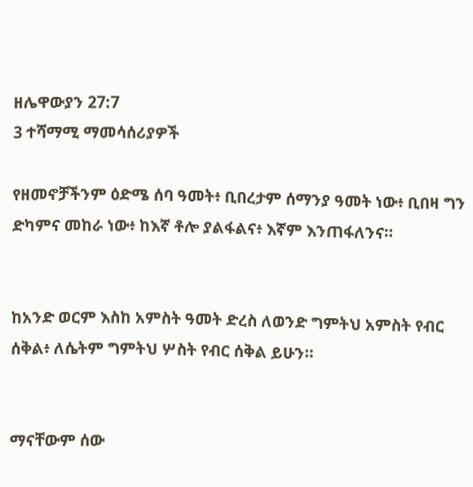ዘሌዋውያን 27:7
3 ተሻማሚ ማመሳሰሪያዎች

የዘመኖቻችንም ዕድሜ ሰባ ዓመት፥ ቢበረታም ሰማንያ ዓመት ነው፥ ቢበዛ ግን ድካምና መከራ ነው፥ ከእኛ ቶሎ ያልፋልና፥ እኛም እንጠፋለንና።


ከአንድ ወርም እስከ አምስት ዓመት ድረስ ለወንድ ግምትህ አምስት የብር ሰቅል፥ ለሴትም ግምትህ ሦስት የብር ሰቅል ይሁን።


ማናቸውም ሰው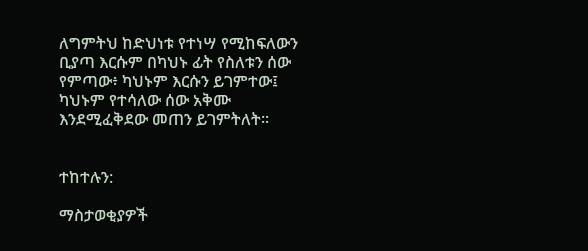ለግምትህ ከድህነቱ የተነሣ የሚከፍለውን ቢያጣ እርሱም በካህኑ ፊት የስለቱን ሰው የምጣው፥ ካህኑም እርሱን ይገምተው፤ ካህኑም የተሳለው ሰው አቅሙ እንደሚፈቅደው መጠን ይገምትለት።


ተከተሉን:

ማስታወቂያዎች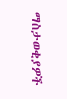ማስታወቂያዎች